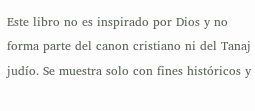Este libro no es inspirado por Dios y no forma parte del canon cristiano ni del Tanaj judío. Se muestra solo con fines históricos y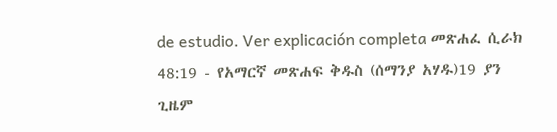de estudio. Ver explicación completa መጽሐፈ ሲራክ 48:19 - የአማርኛ መጽሐፍ ቅዱስ (ሰማንያ አሃዱ)19 ያን ጊዜም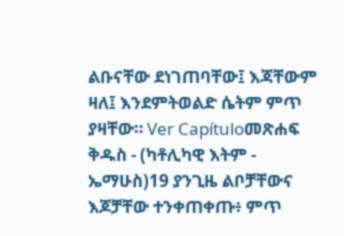ልቡናቸው ደነገጠባቸው፤ እጃቸውም ዛለ፤ እንደምትወልድ ሴትም ምጥ ያዛቸው። Ver Capítuloመጽሐፍ ቅዱስ - (ካቶሊካዊ እትም - ኤማሁስ)19 ያንጊዜ ልቦቻቸውና እጆቻቸው ተንቀጠቀጡ፥ ምጥ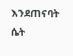እንደጠናባት ሴት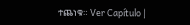ተጨነቁ። Ver Capítulo |